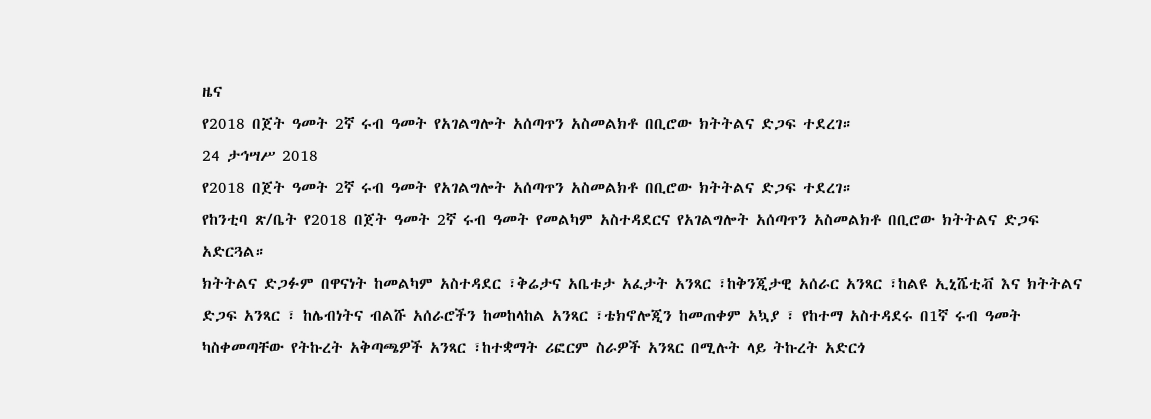ዜና
የ2018 በጀት ዓመት 2ኛ ሩብ ዓመት የአገልግሎት አሰጣጥን አስመልክቶ በቢሮው ክትትልና ድጋፍ ተደረገ።
24 ታኅሣሥ 2018
የ2018 በጀት ዓመት 2ኛ ሩብ ዓመት የአገልግሎት አሰጣጥን አስመልክቶ በቢሮው ክትትልና ድጋፍ ተደረገ።
የከንቲባ ጽ/ቤት የ2018 በጀት ዓመት 2ኛ ሩብ ዓመት የመልካም አስተዳደርና የአገልግሎት አሰጣጥን አስመልክቶ በቢሮው ክትትልና ድጋፍ አድርጓል።
ክትትልና ድጋፉም በዋናነት ከመልካም አስተዳደር ፣ቅሬታና አቤቱታ አፈታት አንጻር ፣ከቅንጂታዊ አሰራር አንጻር ፣ከልዩ ኢኒሼቲቭ እና ክትትልና ድጋፍ አንጻር ፣ ከሌብነትና ብልሹ አሰራሮችን ከመከላከል አንጻር ፣ቴክኖሎጂን ከመጠቀም አኳያ ፣ የከተማ አስተዳደሩ በ1ኛ ሩብ ዓመት ካስቀመጣቸው የትኩረት አቅጣጫዎች አንጻር ፣ከተቋማት ሪፎርም ስራዎች አንጻር በሚሉት ላይ ትኩረት አድርጎ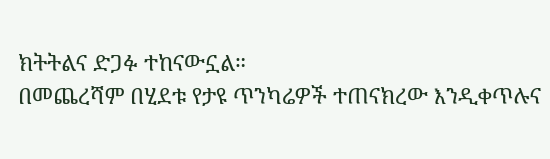ክትትልና ድጋፉ ተከናውኗል።
በመጨረሻም በሂደቱ የታዩ ጥንካሬዎች ተጠናክረው እንዲቀጥሉና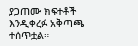ያጋጠሙ ክፍተቶች እንዲቀረፉ አቅጣጫ ተሰጥቷል።